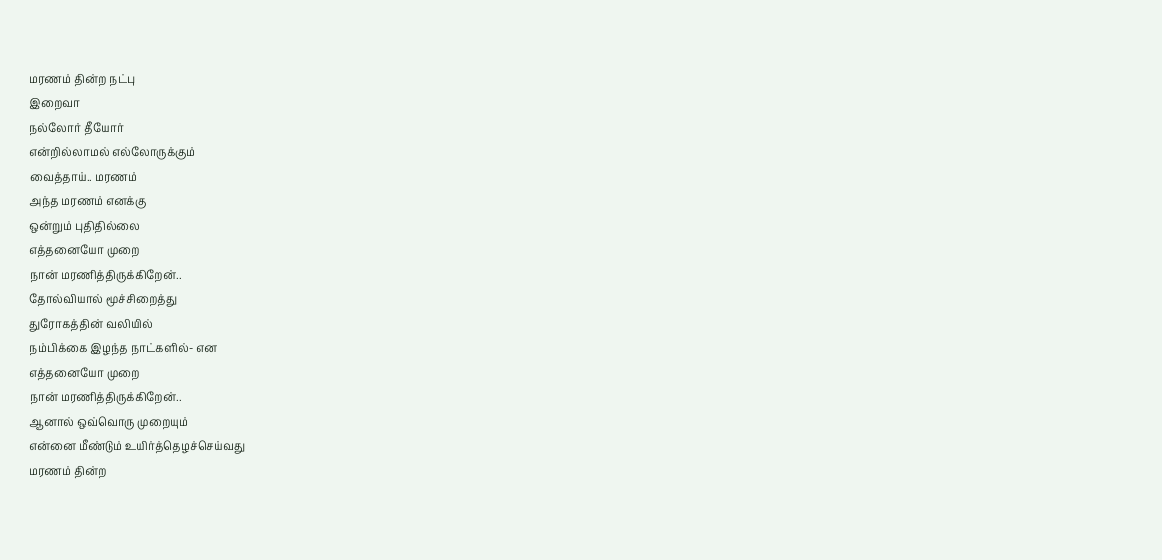மரணம் தின்ற நட்பு
இறைவா
நல்லோர் தீயோர்
என்றில்லாமல் எல்லோருக்கும்
வைத்தாய்.. மரணம்
அந்த மரணம் எனக்கு
ஒன்றும் புதிதில்லை
எத்தனையோ முறை
நான் மரணித்திருக்கிறேன்..
தோல்வியால் மூச்சிறைத்து
துரோகத்தின் வலியில்
நம்பிக்கை இழந்த நாட்களில்- என
எத்தனையோ முறை
நான் மரணித்திருக்கிறேன்..
ஆனால் ஒவ்வொரு முறையும்
என்னை மீண்டும் உயிர்த்தெழச்செய்வது
மரணம் தின்ற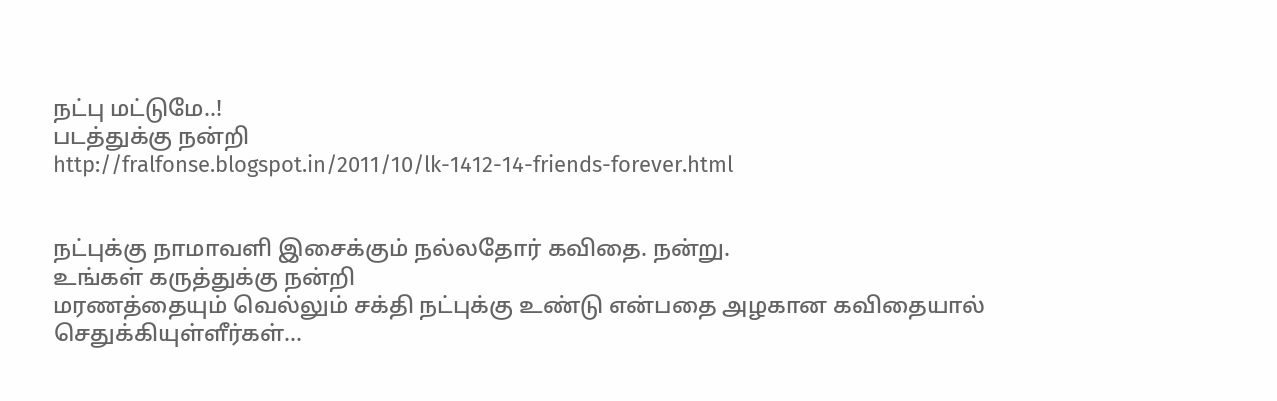நட்பு மட்டுமே..!
படத்துக்கு நன்றி
http://fralfonse.blogspot.in/2011/10/lk-1412-14-friends-forever.html


நட்புக்கு நாமாவளி இசைக்கும் நல்லதோர் கவிதை. நன்று.
உங்கள் கருத்துக்கு நன்றி
மரணத்தையும் வெல்லும் சக்தி நட்புக்கு உண்டு என்பதை அழகான கவிதையால் செதுக்கியுள்ளீர்கள்…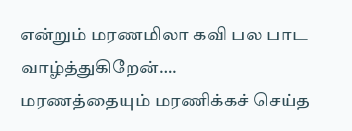என்றும் மரணமிலா கவி பல பாட வாழ்த்துகிறேன்….
மரணத்தையும் மரணிக்கச் செய்த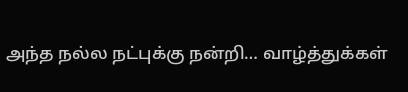அந்த நல்ல நட்புக்கு நன்றி… வாழ்த்துக்கள்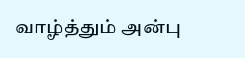வாழ்த்தும் அன்பு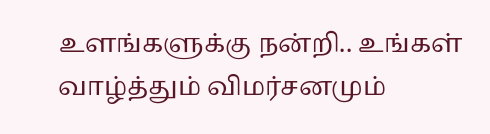உளங்களுக்கு நன்றி.. உங்கள் வாழ்த்தும் விமர்சனமும்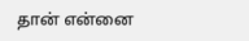தான் என்னை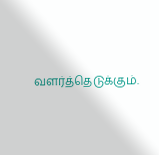வளர்த்தெடுக்கும்.